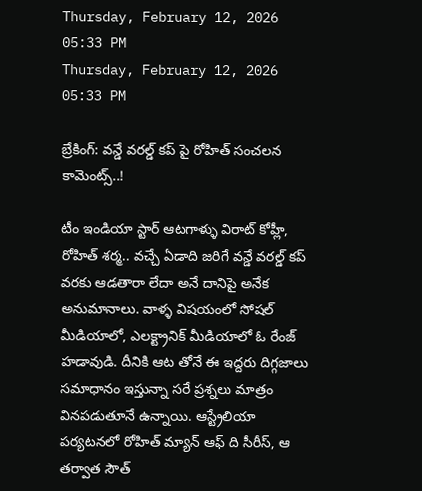Thursday, February 12, 2026 05:33 PM
Thursday, February 12, 2026 05:33 PM

బ్రేకింగ్: వన్డే వరల్డ్ కప్ పై రోహిత్ సంచలన కామెంట్స్..!

టీం ఇండియా స్టార్ ఆటగాళ్ళు విరాట్ కోహ్లీ, రోహిత్ శర్మ.. వచ్చే ఏడాది జరిగే వన్డే వరల్డ్ కప్ వరకు ఆడతారా లేదా అనే దానిపై అనేక అనుమానాలు. వాళ్ళ విషయంలో సోషల్ మీడియాలో, ఎలక్ట్రానిక్ మీడియాలో ఓ రేంజ్ హడావుడి. దీనికి ఆట తోనే ఈ ఇద్దరు దిగ్గజాలు సమాధానం ఇస్తున్నా సరే ప్రశ్నలు మాత్రం వినపడుతూనే ఉన్నాయి. ఆస్ట్రేలియా పర్యటనలో రోహిత్ మ్యాన్ ఆఫ్ ది సీరీస్, ఆ తర్వాత సౌత్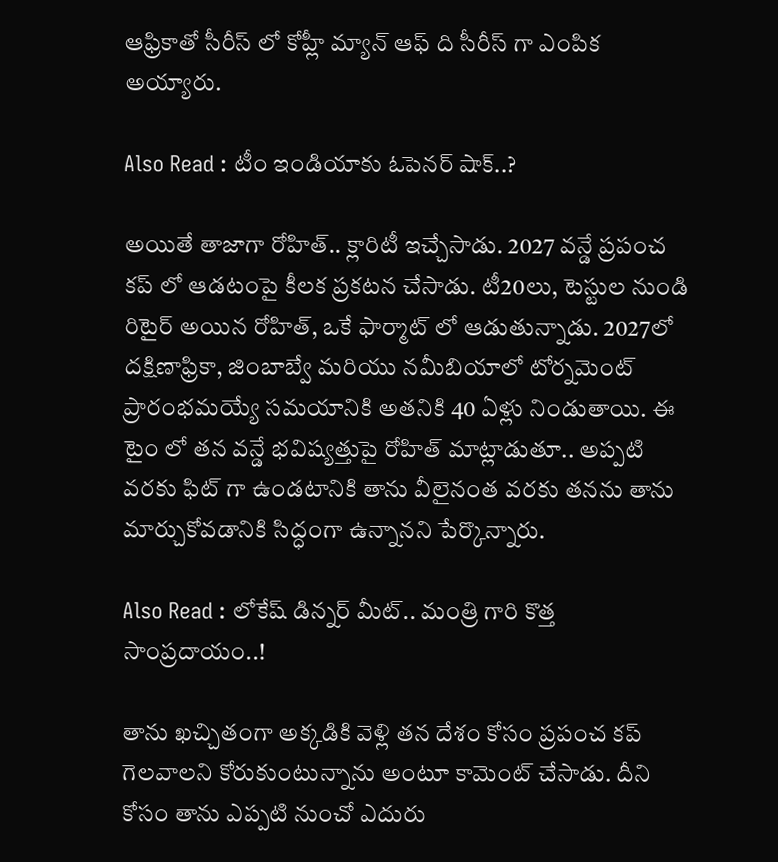ఆఫ్రికాతో సీరీస్ లో కోహ్లీ మ్యాన్ ఆఫ్ ది సీరీస్ గా ఎంపిక అయ్యారు.

Also Read : టీం ఇండియాకు ఓపెనర్ షాక్..?

అయితే తాజాగా రోహిత్.. క్లారిటీ ఇచ్చేసాడు. 2027 వన్డే ప్రపంచ కప్‌ లో ఆడటంపై కీలక ప్రకటన చేసాడు. టీ20లు, టెస్టుల నుండి రిటైర్ అయిన రోహిత్, ఒకే ఫార్మాట్‌ లో ఆడుతున్నాడు. 2027లో దక్షిణాఫ్రికా, జింబాబ్వే మరియు నమీబియాలో టోర్నమెంట్ ప్రారంభమయ్యే సమయానికి అతనికి 40 ఏళ్లు నిండుతాయి. ఈ టైం లో తన వన్డే భవిష్యత్తుపై రోహిత్ మాట్లాడుతూ.. అప్పటి వరకు ఫిట్‌ గా ఉండటానికి తాను వీలైనంత వరకు తనను తాను మార్చుకోవడానికి సిద్ధంగా ఉన్నానని పేర్కొన్నారు.

Also Read : లోకేష్ డిన్నర్ మీట్.. మంత్రి గారి కొత్త సాంప్రదాయం..!

తాను ఖచ్చితంగా అక్కడికి వెళ్లి తన దేశం కోసం ప్రపంచ కప్ గెలవాలని కోరుకుంటున్నాను అంటూ కామెంట్ చేసాడు. దీని కోసం తాను ఎప్పటి నుంచో ఎదురు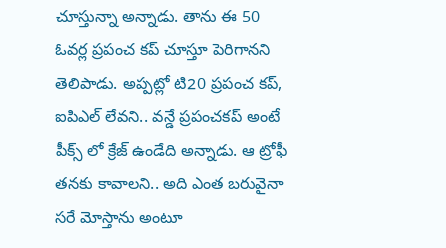చూస్తున్నా అన్నాడు. తాను ఈ 50 ఓవర్ల ప్రపంచ కప్ చూస్తూ పెరిగానని తెలిపాడు. అప్పట్లో టి20 ప్రపంచ కప్, ఐపిఎల్ లేవని.. వన్డే ప్రపంచకప్ అంటే పీక్స్ లో క్రేజ్ ఉండేది అన్నాడు. ఆ ట్రోఫీ తనకు కావాలని.. అది ఎంత బరువైనా సరే మోస్తాను అంటూ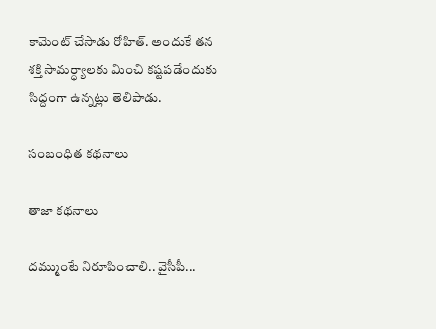కామెంట్ చేసాడు రోహిత్. అందుకే తన శక్తి సామర్ధ్యాలకు మించి కష్టపడేందుకు సిద్దంగా ఉన్నట్లు తెలిపాడు.

సంబంధిత కథనాలు

తాజా కథనాలు

దమ్ముంటే నిరూపించాలి.. వైసీపీ...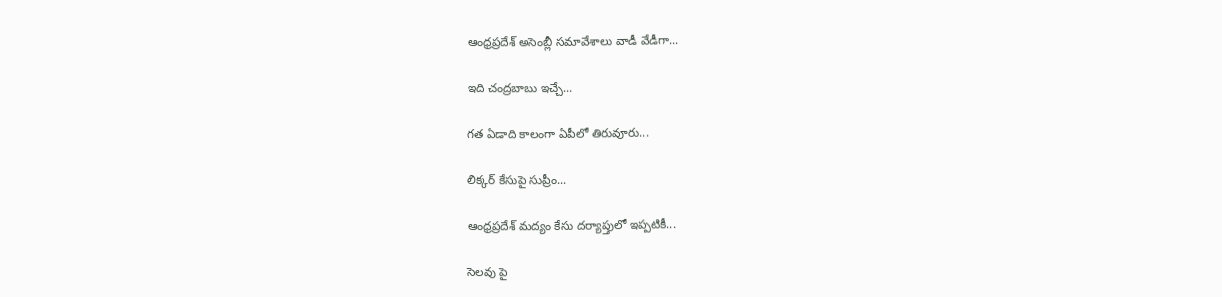ఆంధ్రప్రదేశ్ అసెంబ్లీ సమావేశాలు వాడీ వేడీగా...

ఇది చంద్రబాబు ఇచ్చే...

గత ఏడాది కాలంగా ఏపీలో తిరువూరు...

లిక్కర్ కేసుపై సుప్రీం...

ఆంధ్రప్రదేశ్ మద్యం కేసు దర్యాప్తులో ఇప్పటికీ...

సెలవు పై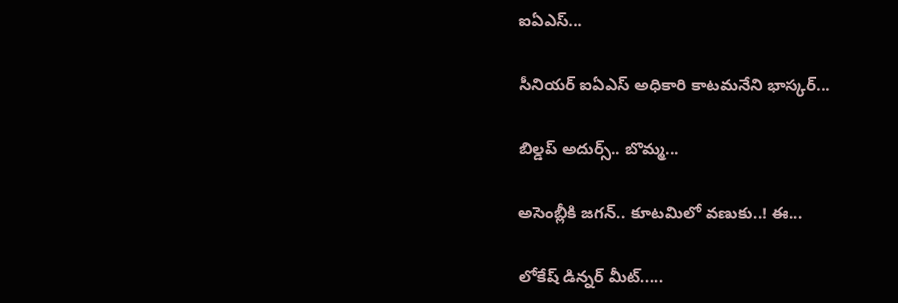ఐఏఎస్...

సీనియర్ ఐఏఎస్ అధికారి కాటమనేని భాస్కర్...

బిల్డప్ అదుర్స్.. బొమ్మ...

అసెంబ్లీకి జగన్.. కూటమిలో వణుకు..! ఈ...

లోకేష్ డిన్నర్ మీట్.....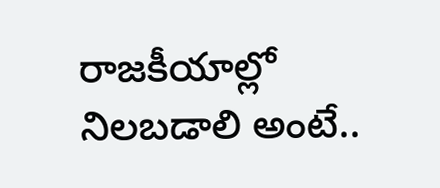రాజకీయాల్లో నిలబడాలి అంటే..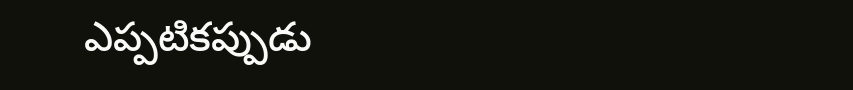ఎప్పటికప్పుడు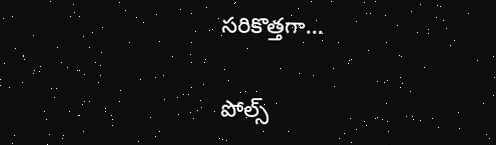సరికొత్తగా...

పోల్స్